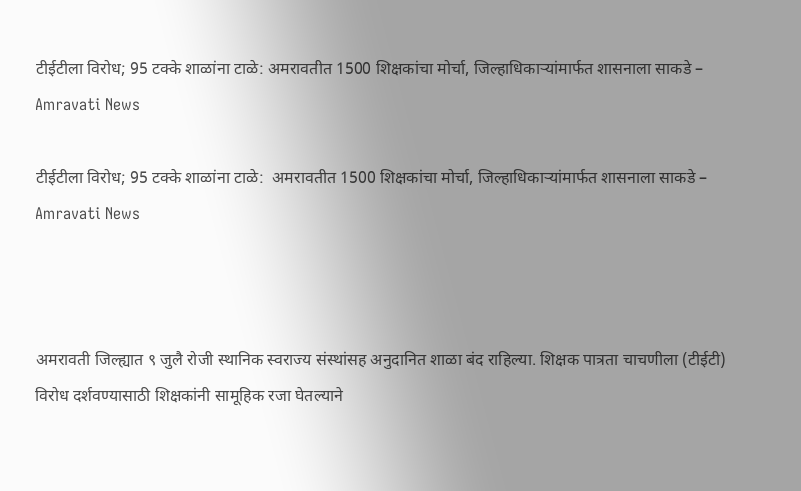टीईटीला विरोध; 95 टक्के शाळांना टाळे: अमरावतीत 1500 शिक्षकांचा मोर्चा, जिल्हाधिकाऱ्यांमार्फत शासनाला साकडे – Amravati News

टीईटीला विरोध; 95 टक्के शाळांना टाळे:  अमरावतीत 1500 शिक्षकांचा मोर्चा, जिल्हाधिकाऱ्यांमार्फत शासनाला साकडे – Amravati News



अमरावती जिल्ह्यात ९ जुलै रोजी स्थानिक स्वराज्य संस्थांसह अनुदानित शाळा बंद राहिल्या. शिक्षक पात्रता चाचणीला (टीईटी) विरोध दर्शवण्यासाठी शिक्षकांनी सामूहिक रजा घेतल्याने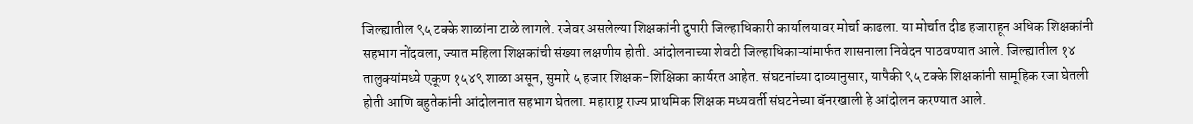जिल्ह्यातील ९५ टक्के शाळांना टाळे लागले. रजेवर असलेल्या शिक्षकांनी दुपारी जिल्हाधिकारी कार्यालयावर मोर्चा काढला. या मोर्चात दीड हजाराहून अधिक शिक्षकांनी सहभाग नोंदवला, ज्यात महिला शिक्षकांची संख्या लक्षणीय होती. आंदोलनाच्या शेवटी जिल्हाधिकाऱ्यांमार्फत शासनाला निवेदन पाठवण्यात आले. जिल्ह्यातील १४ तालुक्यांमध्ये एकूण १५४९ शाळा असून, सुमारे ५ हजार शिक्षक-शिक्षिका कार्यरत आहेत. संघटनांच्या दाव्यानुसार, यापैकी ९५ टक्के शिक्षकांनी सामूहिक रजा घेतली होती आणि बहुतेकांनी आंदोलनात सहभाग घेतला. महाराष्ट्र राज्य प्राथमिक शिक्षक मध्यवर्ती संघटनेच्या बॅनरखाली हे आंदोलन करण्यात आले.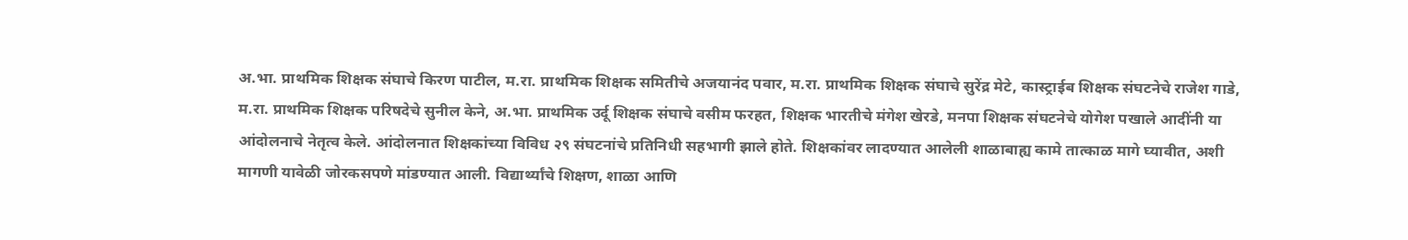अ.भा. प्राथमिक शिक्षक संघाचे किरण पाटील, म.रा. प्राथमिक शिक्षक समितीचे अजयानंद पवार, म.रा. प्राथमिक शिक्षक संघाचे सुरेंद्र मेटे, कास्ट्राईब शिक्षक संघटनेचे राजेश गाडे, म.रा. प्राथमिक शिक्षक परिषदेचे सुनील केने, अ.भा. प्राथमिक उर्दू शिक्षक संघाचे वसीम फरहत, शिक्षक भारतीचे मंगेश खेरडे, मनपा शिक्षक संघटनेचे योगेश पखाले आदींनी या आंदोलनाचे नेतृत्व केले. आंदोलनात शिक्षकांच्या विविध २९ संघटनांचे प्रतिनिधी सहभागी झाले होते. शिक्षकांवर लादण्यात आलेली शाळाबाह्य कामे तात्काळ मागे घ्यावीत, अशी मागणी यावेळी जोरकसपणे मांडण्यात आली. विद्यार्थ्यांचे शिक्षण, शाळा आणि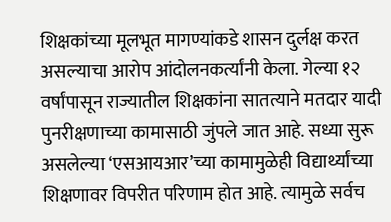शिक्षकांच्या मूलभूत मागण्यांकडे शासन दुर्लक्ष करत असल्याचा आरोप आंदोलनकर्त्यांनी केला. गेल्या १२ वर्षांपासून राज्यातील शिक्षकांना सातत्याने मतदार यादी पुनरीक्षणाच्या कामासाठी जुंपले जात आहे. सध्या सुरू असलेल्या ‘एसआयआर’च्या कामामुळेही विद्यार्थ्यांच्या शिक्षणावर विपरीत परिणाम होत आहे. त्यामुळे सर्वच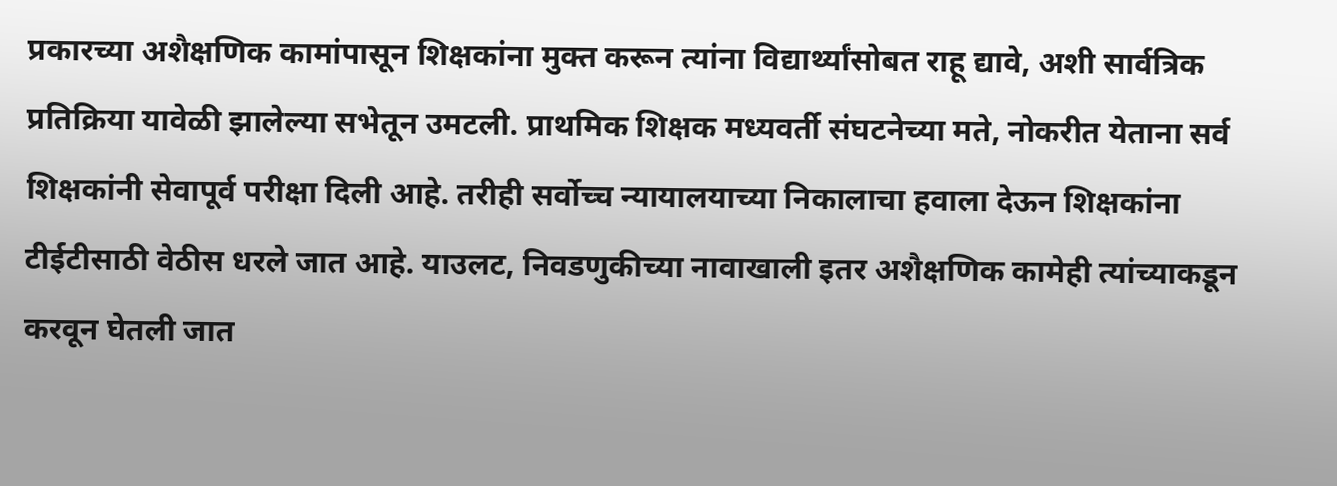प्रकारच्या अशैक्षणिक कामांपासून शिक्षकांना मुक्त करून त्यांना विद्यार्थ्यांसोबत राहू द्यावे, अशी सार्वत्रिक प्रतिक्रिया यावेळी झालेल्या सभेतून उमटली. प्राथमिक शिक्षक मध्यवर्ती संघटनेच्या मते, नोकरीत येताना सर्व शिक्षकांनी सेवापूर्व परीक्षा दिली आहे. तरीही सर्वोच्च न्यायालयाच्या निकालाचा हवाला देऊन शिक्षकांना टीईटीसाठी वेठीस धरले जात आहे. याउलट, निवडणुकीच्या नावाखाली इतर अशैक्षणिक कामेही त्यांच्याकडून करवून घेतली जात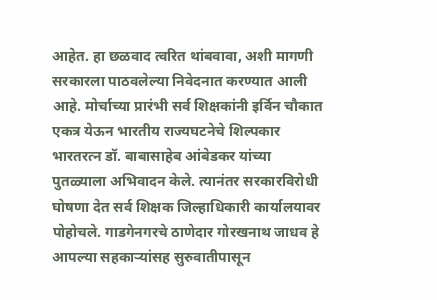आहेत. हा छळवाद त्वरित थांबवावा, अशी मागणी सरकारला पाठवलेल्या निवेदनात करण्यात आली आहे. मोर्चाच्या प्रारंभी सर्व शिक्षकांनी इर्विन चौकात एकत्र येऊन भारतीय राज्यघटनेचे शिल्पकार भारतरत्न डॉ. बाबासाहेब आंबेडकर यांच्या पुतळ्याला अभिवादन केले. त्यानंतर सरकारविरोधी घोषणा देत सर्व शिक्षक जिल्हाधिकारी कार्यालयावर पोहोचले. गाडगेनगरचे ठाणेदार गोरखनाथ जाधव हे आपल्या सहकाऱ्यांसह सुरुवातीपासून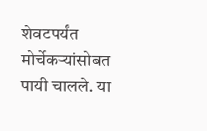शेवटपर्यंत मोर्चेकऱ्यांसोबत पायी चालले. या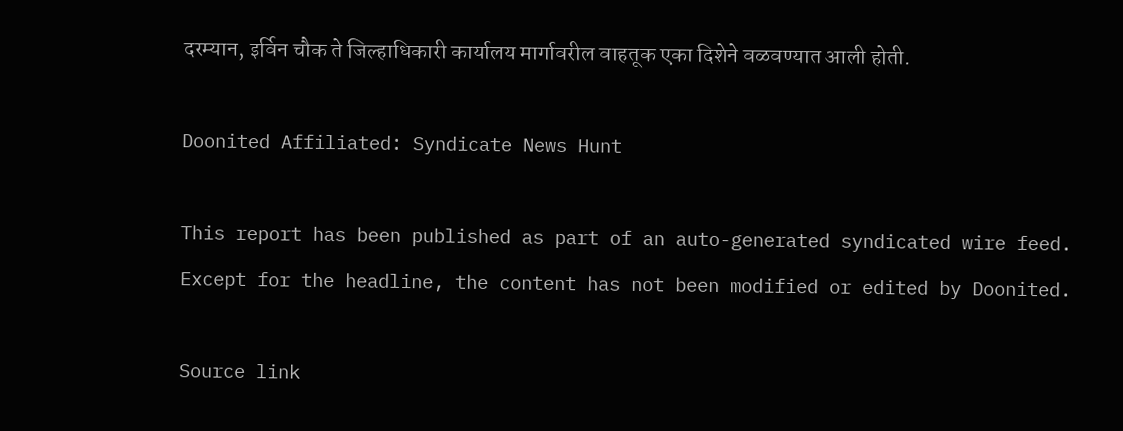दरम्यान, इर्विन चौक ते जिल्हाधिकारी कार्यालय मार्गावरील वाहतूक एका दिशेने वळवण्यात आली होती.

Doonited Affiliated: Syndicate News Hunt

This report has been published as part of an auto-generated syndicated wire feed. Except for the headline, the content has not been modified or edited by Doonited.

Source link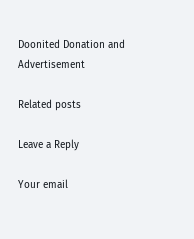Doonited Donation and Advertisement

Related posts

Leave a Reply

Your email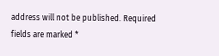address will not be published. Required fields are marked *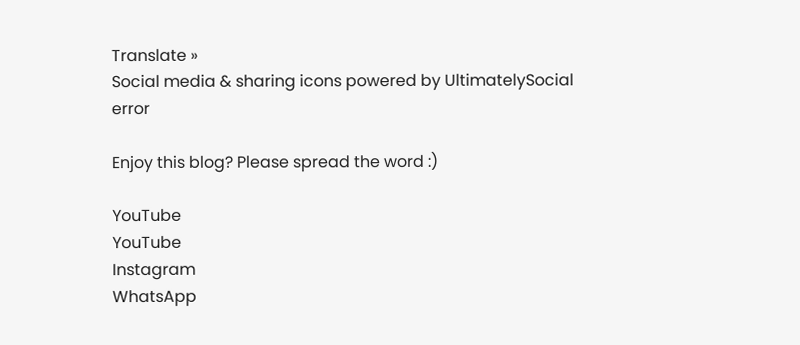Translate »
Social media & sharing icons powered by UltimatelySocial
error

Enjoy this blog? Please spread the word :)

YouTube
YouTube
Instagram
WhatsApp